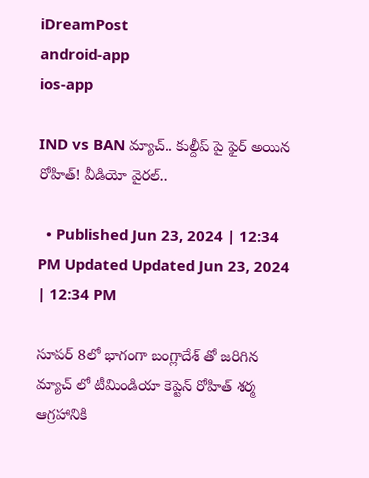iDreamPost
android-app
ios-app

IND vs BAN మ్యాచ్.. కుల్దీప్ పై ఫైర్ అయిన రోహిత్! వీడియో వైరల్..

  • Published Jun 23, 2024 | 12:34 PM Updated Updated Jun 23, 2024 | 12:34 PM

సూపర్ 8లో భాగంగా బంగ్లాదేశ్ తో జరిగిన మ్యాచ్ లో టీమిండియా కెప్టెన్ రోహిత్ శర్మ ఆగ్రహానికి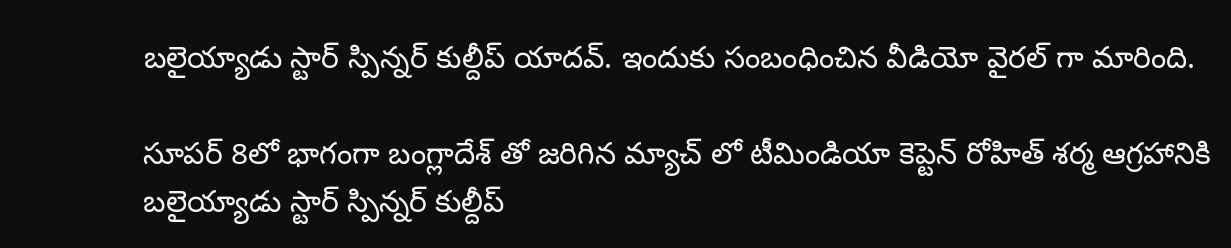బలైయ్యాడు స్టార్ స్పిన్నర్ కుల్దీప్ యాదవ్. ఇందుకు సంబంధించిన వీడియో వైరల్ గా మారింది.

సూపర్ 8లో భాగంగా బంగ్లాదేశ్ తో జరిగిన మ్యాచ్ లో టీమిండియా కెప్టెన్ రోహిత్ శర్మ ఆగ్రహానికి బలైయ్యాడు స్టార్ స్పిన్నర్ కుల్దీప్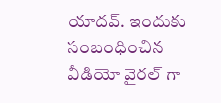యాదవ్. ఇందుకు సంబంధించిన వీడియో వైరల్ గా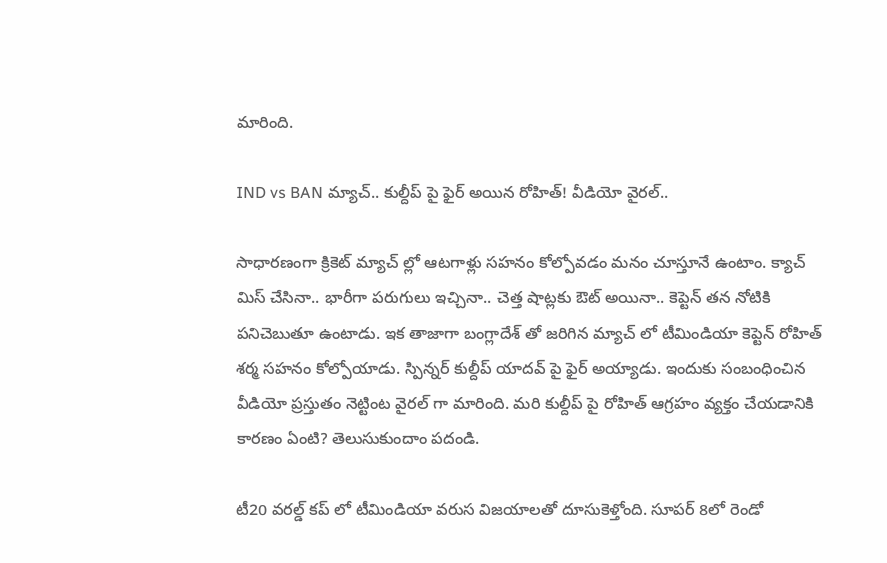మారింది.

IND vs BAN మ్యాచ్.. కుల్దీప్ పై ఫైర్ అయిన రోహిత్! వీడియో వైరల్..

సాధారణంగా క్రికెట్ మ్యాచ్ ల్లో ఆటగాళ్లు సహనం కోల్పోవడం మనం చూస్తూనే ఉంటాం. క్యాచ్ మిస్ చేసినా.. భారీగా పరుగులు ఇచ్చినా.. చెత్త షాట్లకు ఔట్ అయినా.. కెప్టెన్ తన నోటికి పనిచెబుతూ ఉంటాడు. ఇక తాజాగా బంగ్లాదేశ్ తో జరిగిన మ్యాచ్ లో టీమిండియా కెప్టెన్ రోహిత్ శర్మ సహనం కోల్పోయాడు. స్పిన్నర్ కుల్దీప్ యాదవ్ పై ఫైర్ అయ్యాడు. ఇందుకు సంబంధించిన వీడియో ప్రస్తుతం నెట్టింట వైరల్ గా మారింది. మరి కుల్దీప్ పై రోహిత్ ఆగ్రహం వ్యక్తం చేయడానికి కారణం ఏంటి? తెలుసుకుందాం పదండి.

టీ20 వరల్డ్ కప్ లో టీమిండియా వరుస విజయాలతో దూసుకెళ్తోంది. సూపర్ 8లో రెండో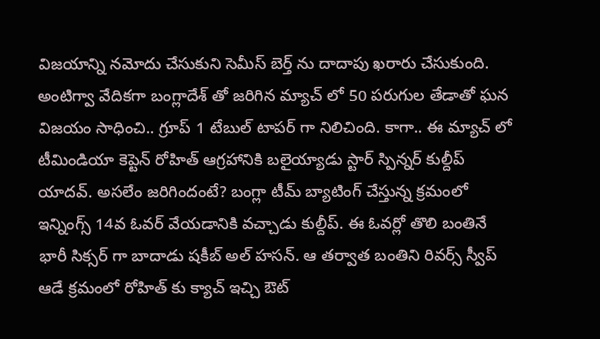విజయాన్ని నమోదు చేసుకుని సెమీస్ బెర్త్ ను దాదాపు ఖరారు చేసుకుంది. అంటిగ్వా వేదికగా బంగ్లాదేశ్ తో జరిగిన మ్యాచ్ లో 50 పరుగుల తేడాతో ఘన విజయం సాధించి.. గ్రూప్ 1 టేబుల్ టాపర్ గా నిలిచింది. కాగా.. ఈ మ్యాచ్ లో టీమిండియా కెప్టెన్ రోహిత్ ఆగ్రహానికి బలైయ్యాడు స్టార్ స్పిన్నర్ కుల్దీప్ యాదవ్. అసలేం జరిగిందంటే? బంగ్లా టీమ్ బ్యాటింగ్ చేస్తున్న క్రమంలో ఇన్నింగ్స్ 14వ ఓవర్ వేయడానికి వచ్చాడు కుల్దీప్. ఈ ఓవర్లో తొలి బంతినే భారీ సిక్సర్ గా బాదాడు షకీబ్ అల్ హసన్. ఆ తర్వాత బంతిని రివర్స్ స్వీప్ ఆడే క్రమంలో రోహిత్ కు క్యాచ్ ఇచ్చి ఔట్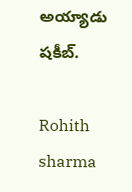అయ్యాడు షకీబ్.

Rohith sharma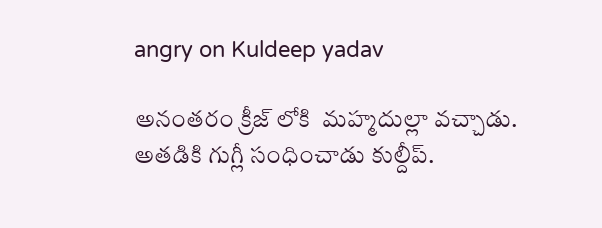angry on Kuldeep yadav

అనంతరం క్రీజ్ లోకి  మహ్మదుల్లా వచ్చాడు. అతడికి గుగ్లీ సంధించాడు కుల్దీప్.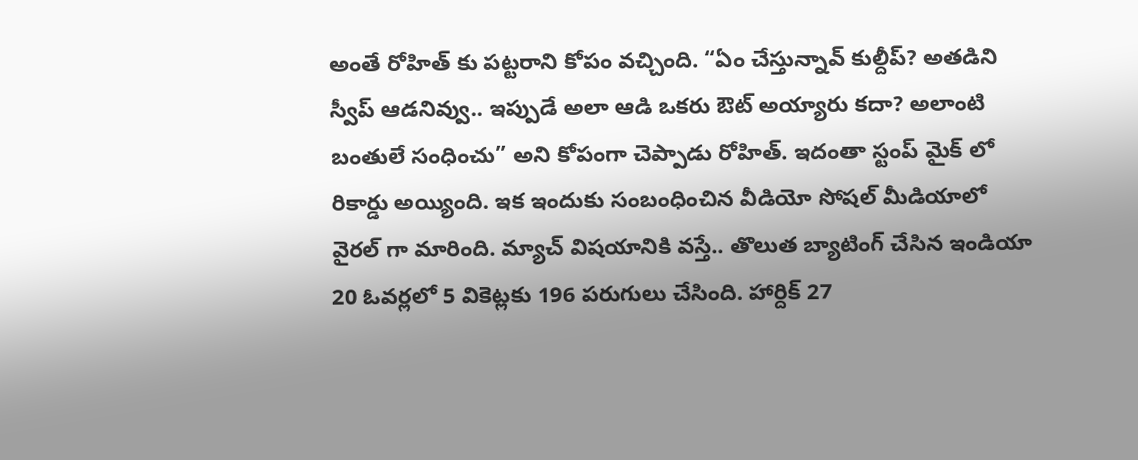అంతే రోహిత్ కు పట్టరాని కోపం వచ్చింది. “ఏం చేస్తున్నావ్ కుల్దీప్? అతడిని స్వీప్ ఆడనివ్వు.. ఇప్పుడే అలా ఆడి ఒకరు ఔట్ అయ్యారు కదా? అలాంటి బంతులే సంధించు” అని కోపంగా చెప్పాడు రోహిత్. ఇదంతా స్టంప్ మైక్ లో రికార్డు అయ్యింది. ఇక ఇందుకు సంబంధించిన వీడియో సోషల్ మీడియాలో వైరల్ గా మారింది. మ్యాచ్ విషయానికి వస్తే.. తొలుత బ్యాటింగ్ చేసిన ఇండియా 20 ఓవర్లలో 5 వికెట్లకు 196 పరుగులు చేసింది. హార్దిక్ 27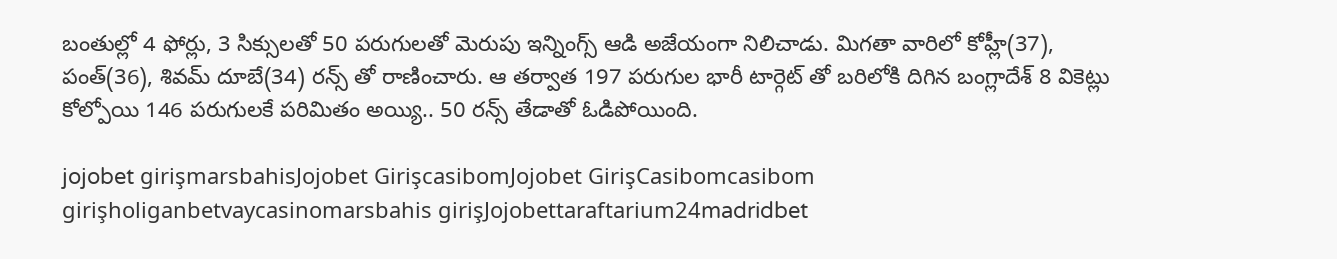బంతుల్లో 4 ఫోర్లు, 3 సిక్సులతో 50 పరుగులతో మెరుపు ఇన్నింగ్స్ ఆడి అజేయంగా నిలిచాడు. మిగతా వారిలో కోహ్లీ(37), పంత్(36), శివమ్ దూబే(34) రన్స్ తో రాణించారు. ఆ తర్వాత 197 పరుగుల భారీ టార్గెట్ తో బరిలోకి దిగిన బంగ్లాదేశ్ 8 వికెట్లు కోల్పోయి 146 పరుగులకే పరిమితం అయ్యి.. 50 రన్స్ తేడాతో ఓడిపోయింది.

jojobet girişmarsbahisJojobet GirişcasibomJojobet GirişCasibomcasibom girişholiganbetvaycasinomarsbahis girişJojobettaraftarium24madridbet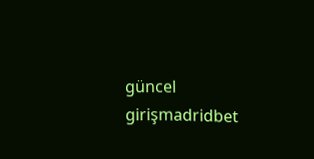güncel girişmadridbet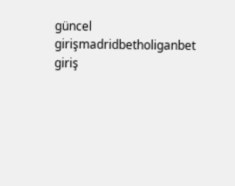güncel girişmadridbetholiganbet giriş